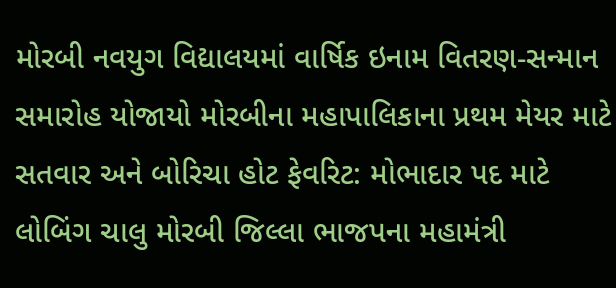મોરબી નવયુગ વિદ્યાલયમાં વાર્ષિક ઇનામ વિતરણ-સન્માન સમારોહ યોજાયો મોરબીના મહાપાલિકાના પ્રથમ મેયર માટે સતવાર અને બોરિચા હોટ ફેવરિટ: મોભાદાર પદ માટે લોબિંગ ચાલુ મોરબી જિલ્લા ભાજપના મહામંત્રી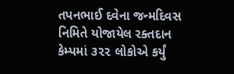તપનભાઈ દવેના જન્મદિવસ નિમિતે યોજાયેલ રક્તદાન કેમ્પમાં ૩૨૨ લોકોએ કર્યું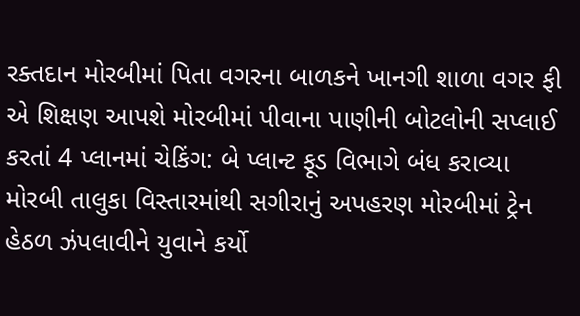રક્તદાન મોરબીમાં પિતા વગરના બાળકને ખાનગી શાળા વગર ફી એ શિક્ષણ આપશે મોરબીમાં પીવાના પાણીની બોટલોની સપ્લાઈ કરતાં 4 પ્લાનમાં ચેકિંગ: બે પ્લાન્ટ ફૂડ વિભાગે બંધ કરાવ્યા મોરબી તાલુકા વિસ્તારમાંથી સગીરાનું અપહરણ મોરબીમાં ટ્રેન હેઠળ ઝંપલાવીને યુવાને કર્યો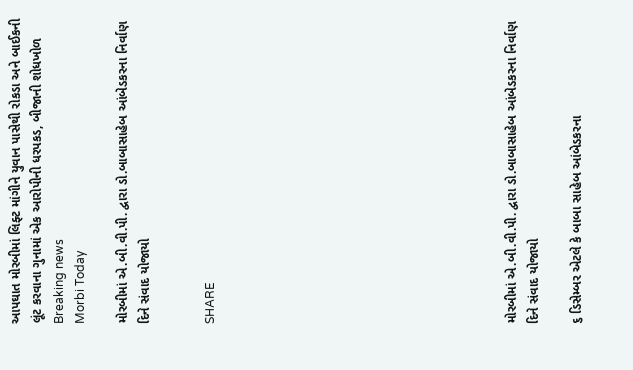આપઘાત મોરબીમાં લિફ્ટ માંગીને યુવાન પાસેથી રોકડા અને બાઈકની લૂંટ કરવાના ગુનામાં એક આરોપીની ધરપકડ, બીજાની શોધખોળ
Breaking news
Morbi Today

મોરબીમાં એ.બી.વી.પી. દ્વારા ડો.બાબાસાહેબ આંબેડકરના નિર્વાણ દિને સંવાદ યોજાયો


SHARE













મોરબીમાં એ.બી.વી.પી. દ્વારા ડો.બાબાસાહેબ આંબેડકરના નિર્વાણ દિને સંવાદ યોજાયો

૬ ડિસેમ્બર એટલે કે બાબા સાહેબ આંબેડકરના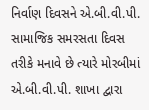નિર્વાણ દિવસને એ.બી.વી.પી. સામાજિક સમરસતા દિવસ તરીકે મનાવે છે ત્યારે મોરબીમાં એ.બી.વી.પી. શાખા દ્વારા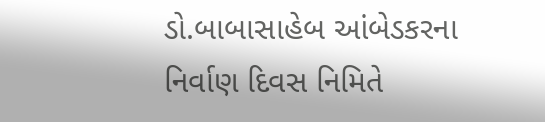ડો.બાબાસાહેબ આંબેડકરના નિર્વાણ દિવસ નિમિતે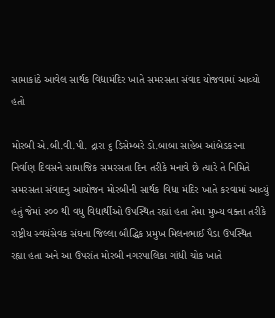સામાકાંઠે આવેલ સાર્થક વિદ્યામંદિર ખાતે સમરસતા સંવાદ યોજવામાં આવ્યો હતો

મોરબી એ.બી.વી.પી. દ્રારા ૬ ડિસેમ્બરે ડો.બાબા સાહેબ આંબેડકરના નિર્વાણ દિવસને સામાજિક સમરસતા દિન તરીકે મનાવે છે ત્યારે તે નિમિતે સમરસતા સંવાદનુ આયોજન મોરબીની સાર્થક વિધા મંદિર ખાતે કરવામાં આવ્યું હતું જેમાં ૨૦૦ થી વધુ વિદ્યાર્થીઓ ઉપસ્થિત રહ્યાં હતા તેમા મુખ્ય વક્તા તરીકે રાષ્ટ્રીય સ્વયંસેવક સંઘના જિલ્લા બૌદ્ધિક પ્રમુખ મિલનભાઈ પૈડા ઉપસ્થિત રહ્યા હતા અને આ ઉપરાંત મોરબી નગરપાલિકા ગાંધી ચોક ખાતે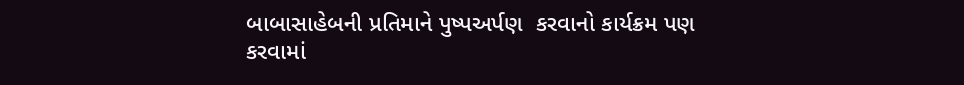બાબાસાહેબની પ્રતિમાને પુષ્પઅર્પણ  કરવાનો કાર્યક્રમ પણ કરવામાં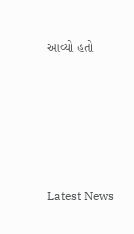આવ્યો હતો






Latest News